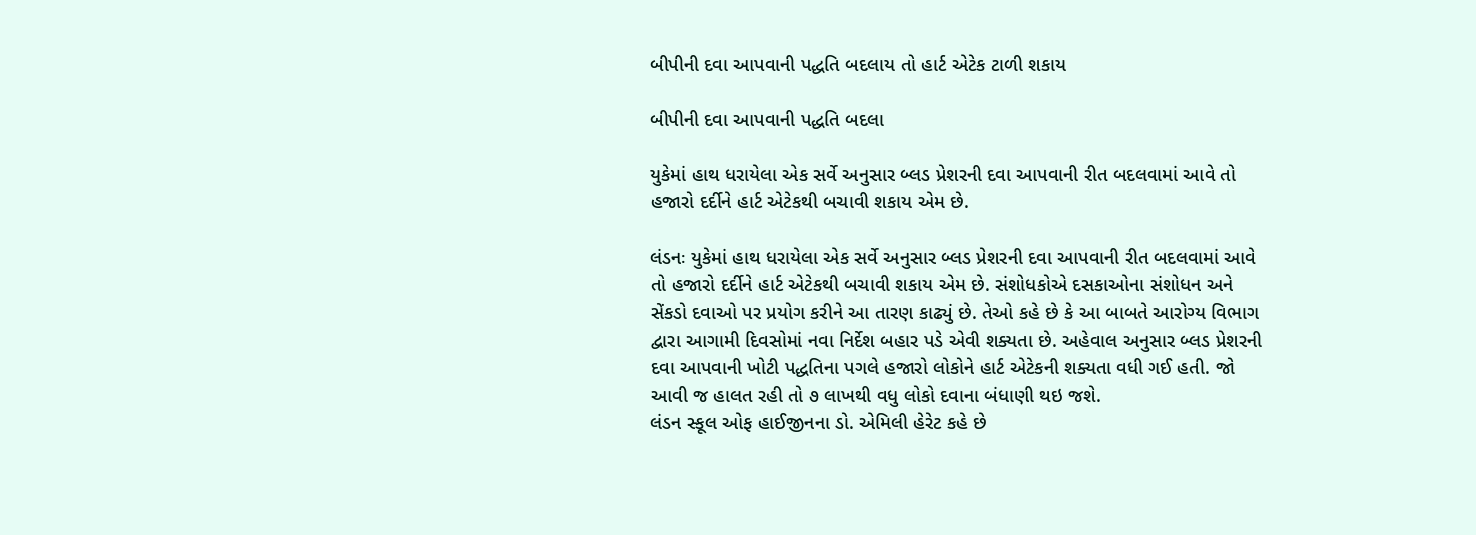બીપીની દવા આપવાની પદ્ધતિ બદલાય તો હાર્ટ એટેક ટાળી શકાય

બીપીની દવા આપવાની પદ્ધતિ બદલા

યુકેમાં હાથ ધરાયેલા એક સર્વે અનુસાર બ્લડ પ્રેશરની દવા આપવાની રીત બદલવામાં આવે તો હજારો દર્દીને હાર્ટ એટેકથી બચાવી શકાય એમ છે.

લંડનઃ યુકેમાં હાથ ધરાયેલા એક સર્વે અનુસાર બ્લડ પ્રેશરની દવા આપવાની રીત બદલવામાં આવે તો હજારો દર્દીને હાર્ટ એટેકથી બચાવી શકાય એમ છે. સંશોધકોએ દસકાઓના સંશોધન અને સેંકડો દવાઓ પર પ્રયોગ કરીને આ તારણ કાઢ્યું છે. તેઓ કહે છે કે આ બાબતે આરોગ્ય વિભાગ દ્વારા આગામી દિવસોમાં નવા નિર્દેશ બહાર પડે એવી શક્યતા છે. અહેવાલ અનુસાર બ્લડ પ્રેશરની દવા આપવાની ખોટી પદ્ધતિના પગલે હજારો લોકોને હાર્ટ એટેકની શક્યતા વધી ગઈ હતી. જો આવી જ હાલત રહી તો ૭ લાખથી વધુ લોકો દવાના બંધાણી થઇ જશે.
લંડન સ્કૂલ ઓફ હાઈજીનના ડો. એમિલી હેરેટ કહે છે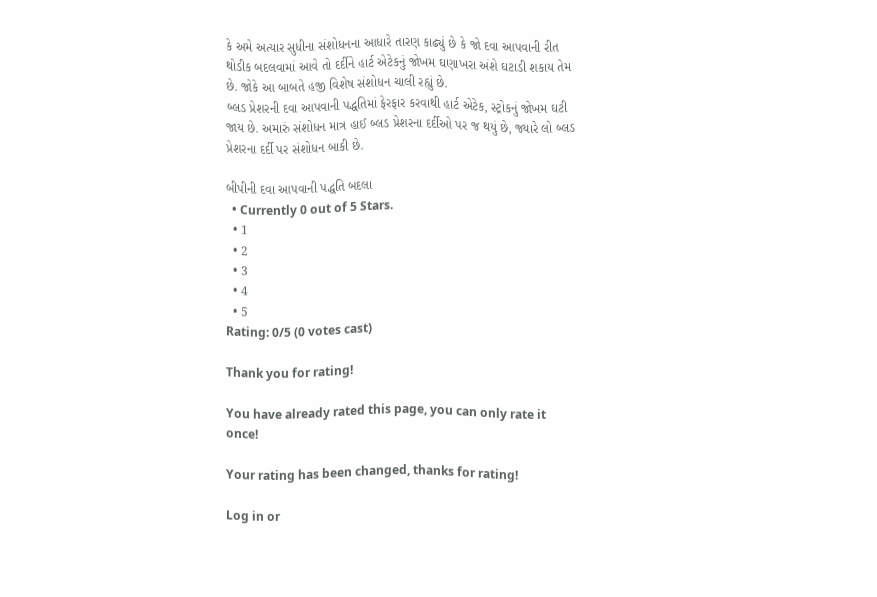કે અમે અત્યાર સુધીના સંશોધનના આધારે તારણ કાઢ્યું છે કે જો દવા આપવાની રીત થોડીક બદલવામાં આવે તો દર્દીને હાર્ટ એટેકનું જોખમ ઘણાખરા અંશે ઘટાડી શકાય તેમ છે. જોકે આ બાબતે હજી વિશેષ સંશોધન ચાલી રહ્યું છે.
બ્લડ પ્રેશરની દવા આપવાની પદ્ધતિમાં ફેરફાર કરવાથી હાર્ટ એટેક, સ્ટ્રોકનું જોખમ ઘટી જાય છે. અમારું સંશોધન માત્ર હાઈ બ્લડ પ્રેશરના દર્દીઓ પર જ થયું છે, જ્યારે લો બ્લડ પ્રેશરના દર્દી પર સંશોધન બાકી છે.

બીપીની દવા આપવાની પદ્ધતિ બદલા
  • Currently 0 out of 5 Stars.
  • 1
  • 2
  • 3
  • 4
  • 5
Rating: 0/5 (0 votes cast)

Thank you for rating!

You have already rated this page, you can only rate it once!

Your rating has been changed, thanks for rating!

Log in or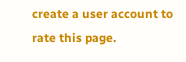create a user account to rate this page.